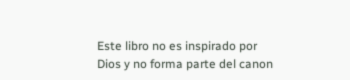Este libro no es inspirado por Dios y no forma parte del canon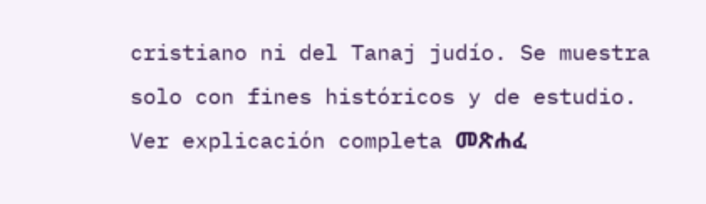cristiano ni del Tanaj judío. Se muestra solo con fines históricos y de estudio. Ver explicación completa መጽሐፈ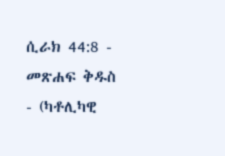ሲራክ 44:8 - መጽሐፍ ቅዱስ - (ካቶሊካዊ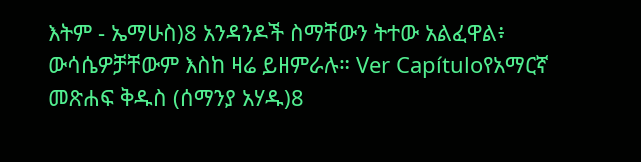እትም - ኤማሁስ)8 አንዳንዶች ስማቸውን ትተው አልፈዋል፥ ውሳሴዎቻቸውም እስከ ዛሬ ይዘምራሉ። Ver Capítuloየአማርኛ መጽሐፍ ቅዱስ (ሰማንያ አሃዱ)8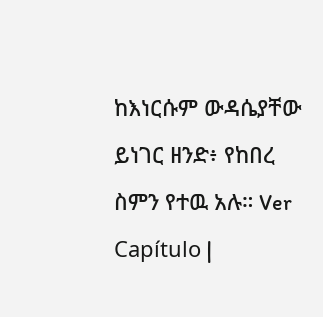ከእነርሱም ውዳሴያቸው ይነገር ዘንድ፥ የከበረ ስምን የተዉ አሉ። Ver Capítulo |